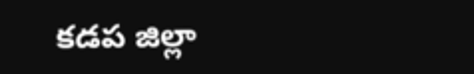కడప జిల్లా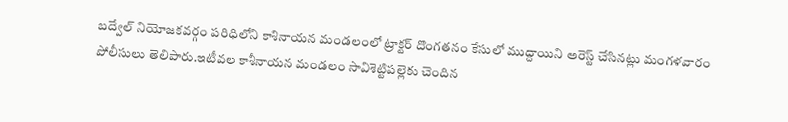బద్వేల్ నియోజకవర్గం పరిధిలోని కాశినాయన మండలంలో ట్రాక్టర్ దొంగతనం కేసులో ముద్దాయిని అరెస్ట్ చేసినట్లు మంగళవారం పోలీసులు తెలిపారు.ఇటీవల కాశీనాయన మండలం సావిశెట్టిపల్లెకు చెందిన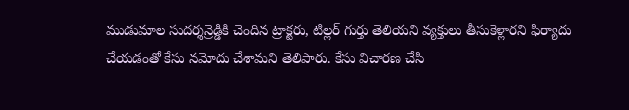ముడుమాల సుదర్శన్రెడ్డికి చెందిన ట్రాక్టరు, టిల్లర్ గుర్తు తెలియని వ్యక్తులు తీసుకెళ్లారని ఫిర్యాదు చేయడంతో కేసు నమోదు చేశామని తెలిపారు. కేసు విచారణ చేసి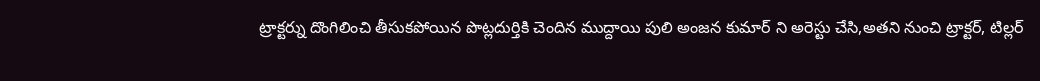ట్రాక్టర్ను దొంగిలించి తీసుకపోయిన పొట్లదుర్తికి చెందిన ముద్దాయి పులి అంజన కుమార్ ని అరెస్టు చేసి,అతని నుంచి ట్రాక్టర్, టిల్లర్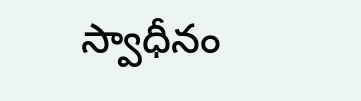స్వాధీనం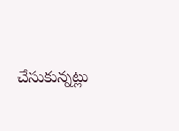చేసుకున్నట్లు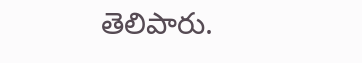తెలిపారు.